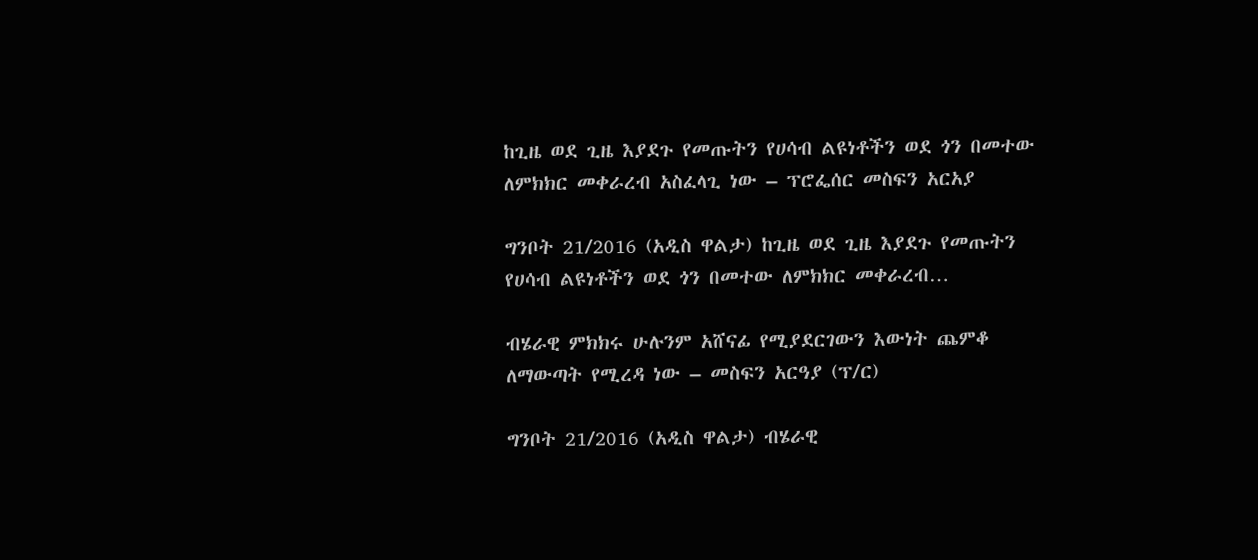ከጊዜ ወደ ጊዜ እያደጉ የመጡትን የሀሳብ ልዩነቶችን ወደ ጎን በመተው ለምክክር መቀራረብ አስፈላጊ ነው – ፕሮፌሰር መስፍን አርአያ

ግንቦት 21/2016 (አዲስ ዋልታ) ከጊዜ ወደ ጊዜ እያደጉ የመጡትን የሀሳብ ልዩነቶችን ወደ ጎን በመተው ለምክክር መቀራረብ…

ብሄራዊ ምክክሩ ሁሉንም አሸናፊ የሚያደርገውን እውነት ጨምቆ ለማውጣት የሚረዳ ነው – መስፍን አርዓያ (ፕ/ር)

ግንቦት 21/2016 (አዲስ ዋልታ) ብሄራዊ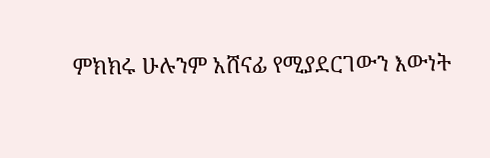ምክክሩ ሁሉንም አሸናፊ የሚያደርገውን እውነት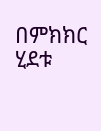በምክክር ሂደቱ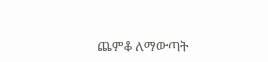ጨምቆ ለማውጣት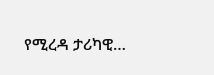የሚረዳ ታሪካዊ…